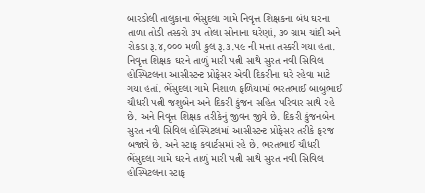બારડોલી તાલુકાના ભેંસુદલા ગામે નિવૃત્ત શિક્ષકના બંધ ઘરના તાળા તોડી તસ્કરો ૩૫ તોલા સોનાના ઘરેણાં, ૩૦ ગ્રામ ચાંદી અને રોકડા રૂ.૪,૦૦૦ મળી કુલ રૂ.૩.૫૯ ની મત્તા તસ્કરી ગયા હતા. નિવૃત્ત શિક્ષક ઘરને તાળું મારી પત્ની સાથે સુરત નવી સિવિલ હોસ્પિટલના આસીસ્ટન્ટ પ્રોફેસર એવી દિકરીના ઘરે રહેવા માટે ગયા હતાં. ભેંસુદલા ગામે નિશાળ ફળિયામાં ભરતભાઈ બાબુભાઈ ચૌધરી પત્ની જશુબેન અને દિકરી કુંજન સહિત પરિવાર સાથે રહે છે. અને નિવૃત્ત શિક્ષક તરીકેનું જીવન જીવે છે. દિકરી કુંજનબેન સુરત નવી સિવિલ હોસ્પિટલમાં આસીસ્ટન્ટ પ્રોફેસર તરીકે ફરજ બજાવે છે. અને સ્ટાફ કવાર્ટસમાં રહે છે. ભરતભાઈ ચૌધરી ભેંસુદલા ગામે ઘરને તાળું મારી પત્ની સાથે સુરત નવી સિવિલ હોસ્પિટલના સ્ટાફ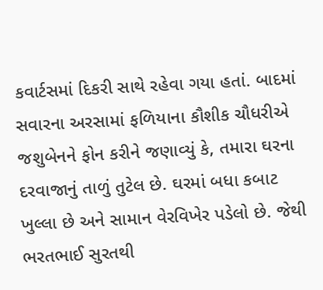કવાર્ટસમાં દિકરી સાથે રહેવા ગયા હતાં. બાદમાં સવારના અરસામાં ફળિયાના કૌશીક ચૌધરીએ જશુબેનને ફોન કરીને જણાવ્યું કે, તમારા ઘરના દરવાજાનું તાળું તુટેલ છે. ઘરમાં બધા કબાટ ખુલ્લા છે અને સામાન વેરવિખેર પડેલો છે. જેથી ભરતભાઈ સુરતથી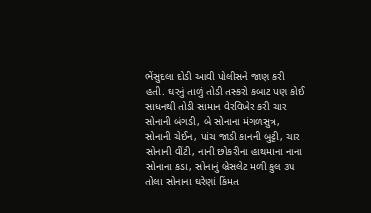ભેંસુદલા દોડી આવી પોલીસને જાણ કરી હતી. ઘરનું તાળું તોડી તસ્કરો કબાટ પણ કોઈ સાધનથી તોડી સામાન વેરવિખેર કરી ચાર સોનાની બંગડી, બે સોનાના મંગળસુત્ર, સોનાની ચેઈન, પાંચ જાડી કાનની બુટ્ટી, ચાર સોનાની વીંટી, નાની છોકરીના હાથમાના નાના સોનાના કડા, સોનાનું બ્રેસલેટ મળી કુલ ૩૫ તોલા સોનાના ઘરેણાં કિંમત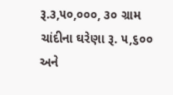રૂ.૩,૫૦,૦૦૦, ૩૦ ગ્રામ ચાંદીના ઘરેણા રૂ. ૫,૬૦૦ અને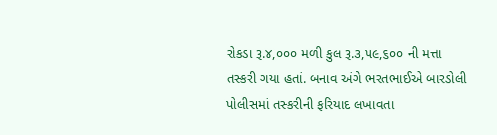રોકડા રૂ.૪,૦૦૦ મળી કુલ રૂ.૩,૫૯,૬૦૦ ની મત્તા તસ્કરી ગયા હતાં. બનાવ અંગે ભરતભાઈએ બારડોલી પોલીસમાં તસ્કરીની ફરિયાદ લખાવતા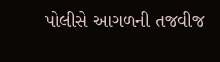પોલીસે આગળની તજવીજ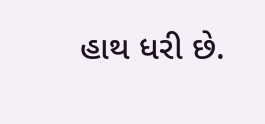હાથ ધરી છે.